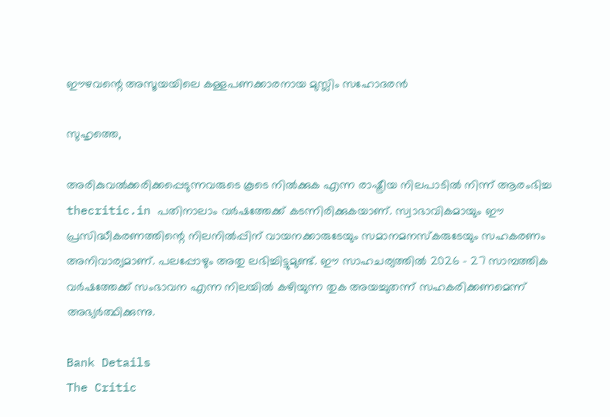ഈഴവന്റെ അസൂയയിലെ കള്ളപണക്കാരനായ മുസ്ലിം സഹോദരന്‍

സുഹൃത്തെ,

അരികുവല്‍ക്കരിക്കപ്പെടുന്നവരുടെ കൂടെ നില്‍ക്കുക എന്ന രാഷ്ട്രീയ നിലപാടില്‍ നിന്ന് ആരംഭിച്ച thecritic.in പതിനാലാം വര്‍ഷത്തേക്ക് കടന്നിരിക്കുകയാണ്. സ്വാഭാവികമായും ഈ പ്രസിദ്ധീകരണത്തിന്റെ നിലനില്‍പ്പിന് വായനക്കാരുടേയും സമാനമനസ്‌കരുടേയും സഹകരണം അനിവാര്യമാണ്. പലപ്പോഴും അതു ലഭിച്ചിട്ടുമുണ്ട്. ഈ സാഹചര്യത്തില്‍ 2026 - 27 സാമ്പത്തിക വര്‍ഷത്തേക്ക് സംഭാവന എന്ന നിലയില്‍ കഴിയുന്ന തുക അയച്ചുതന്ന് സഹകരിക്കണമെന്ന് അഭ്യര്‍ത്ഥിക്കുന്നു.

Bank Details
The Critic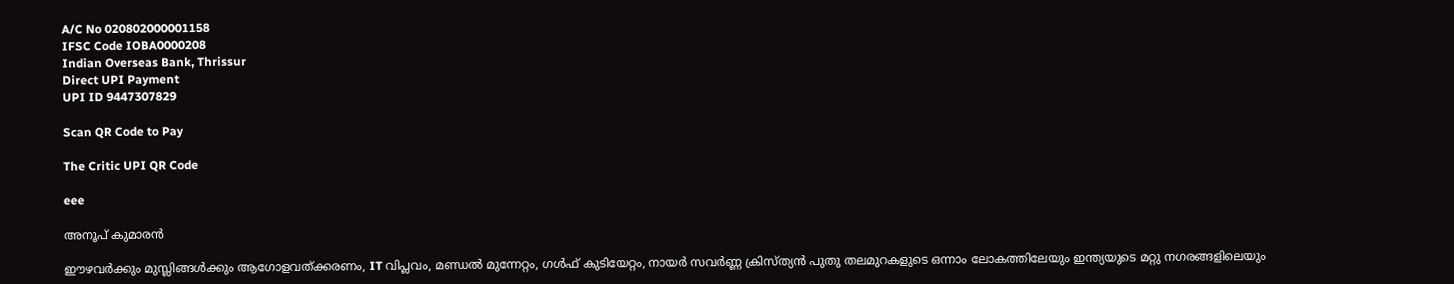A/C No 020802000001158
IFSC Code IOBA0000208
Indian Overseas Bank, Thrissur
Direct UPI Payment
UPI ID 9447307829

Scan QR Code to Pay

The Critic UPI QR Code

eee

അനൂപ് കുമാരന്‍

ഈഴവര്‍ക്കും മുസ്ലിങ്ങള്‍ക്കും ആഗോളവത്ക്കരണം, IT വിപ്ലവം, മണ്ഡല്‍ മുന്നേറ്റം, ഗള്‍ഫ് കുടിയേറ്റം, നായര്‍ സവര്‍ണ്ണ ക്രിസ്ത്യന്‍ പുതു തലമുറകളുടെ ഒന്നാം ലോകത്തിലേയും ഇന്ത്യയുടെ മറ്റു നഗരങ്ങളിലെയും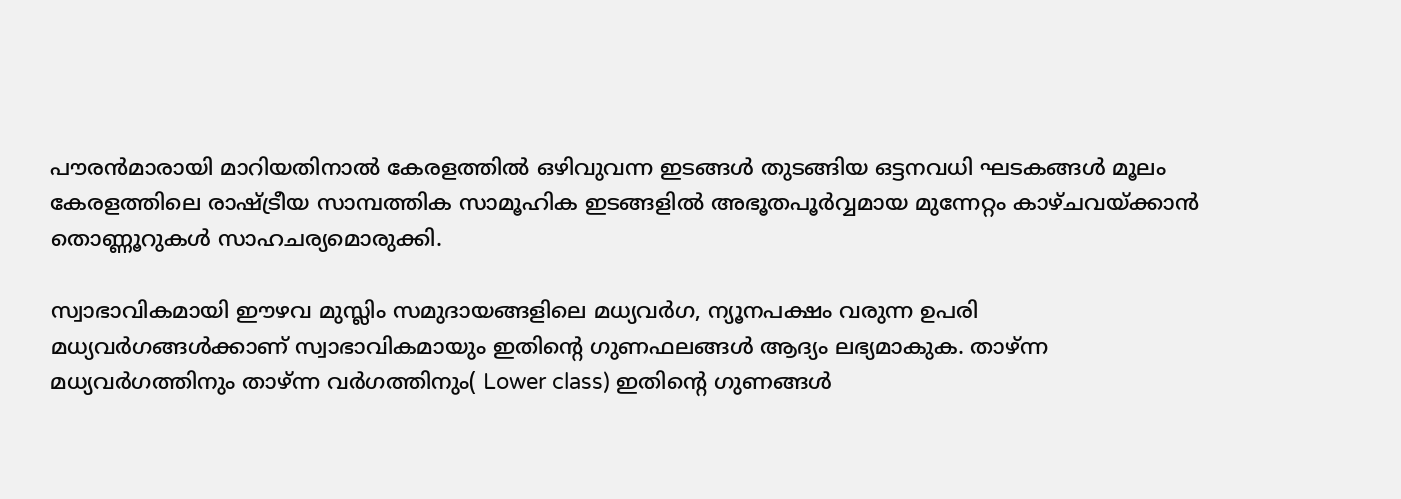പൗരന്‍മാരായി മാറിയതിനാല്‍ കേരളത്തില്‍ ഒഴിവുവന്ന ഇടങ്ങള്‍ തുടങ്ങിയ ഒട്ടനവധി ഘടകങ്ങള്‍ മൂലം കേരളത്തിലെ രാഷ്ട്രീയ സാമ്പത്തിക സാമൂഹിക ഇടങ്ങളില്‍ അഭൂതപൂര്‍വ്വമായ മുന്നേറ്റം കാഴ്ചവയ്ക്കാന്‍ തൊണ്ണൂറുകള്‍ സാഹചര്യമൊരുക്കി.

സ്വാഭാവികമായി ഈഴവ മുസ്ലിം സമുദായങ്ങളിലെ മധ്യവര്‍ഗ, ന്യൂനപക്ഷം വരുന്ന ഉപരി മധ്യവര്‍ഗങ്ങള്‍ക്കാണ് സ്വാഭാവികമായും ഇതിന്റെ ഗുണഫലങ്ങള്‍ ആദ്യം ലഭ്യമാകുക. താഴ്ന്ന മധ്യവര്‍ഗത്തിനും താഴ്ന്ന വര്‍ഗത്തിനും( Lower class) ഇതിന്റെ ഗുണങ്ങള്‍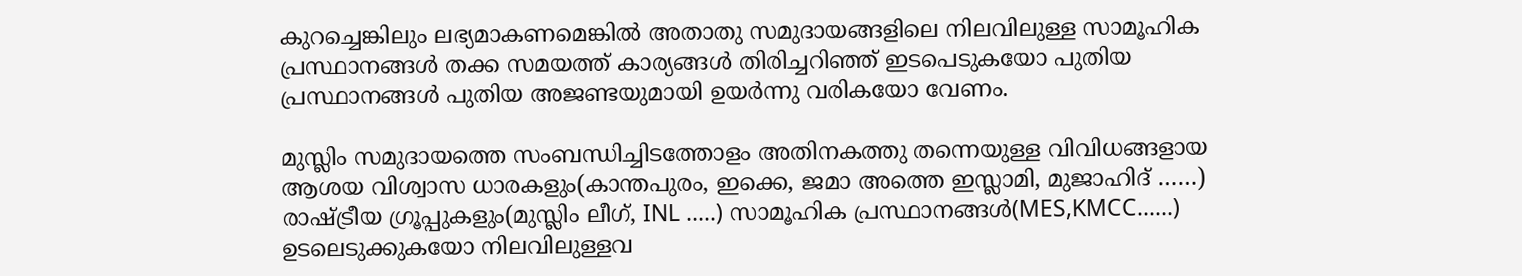കുറച്ചെങ്കിലും ലഭ്യമാകണമെങ്കില്‍ അതാതു സമുദായങ്ങളിലെ നിലവിലുള്ള സാമൂഹിക പ്രസ്ഥാനങ്ങള്‍ തക്ക സമയത്ത് കാര്യങ്ങള്‍ തിരിച്ചറിഞ്ഞ് ഇടപെടുകയോ പുതിയ പ്രസ്ഥാനങ്ങള്‍ പുതിയ അജണ്ടയുമായി ഉയര്‍ന്നു വരികയോ വേണം.

മുസ്ലിം സമുദായത്തെ സംബന്ധിച്ചിടത്തോളം അതിനകത്തു തന്നെയുള്ള വിവിധങ്ങളായ ആശയ വിശ്വാസ ധാരകളും(കാന്തപുരം, ഇക്കെ, ജമാ അത്തെ ഇസ്ലാമി, മുജാഹിദ് ……) രാഷ്ട്രീയ ഗ്രൂപ്പുകളും(മുസ്ലിം ലീഗ്, INL …..) സാമൂഹിക പ്രസ്ഥാനങ്ങള്‍(MES,KMCC……) ഉടലെടുക്കുകയോ നിലവിലുള്ളവ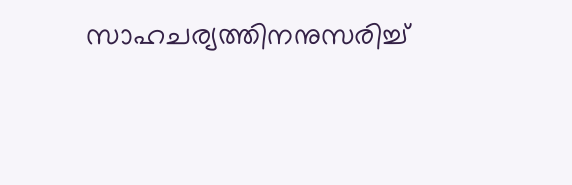സാഹചര്യത്തിനനുസരിച്ച്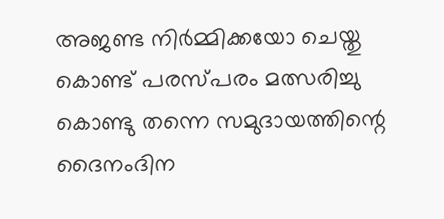അജണ്ട നിര്‍മ്മിക്കയോ ചെയ്തു കൊണ്ട് പരസ്പരം മത്സരിച്ചു കൊണ്ടു തന്നെ സമുദായത്തിന്റെ ദൈനംദിന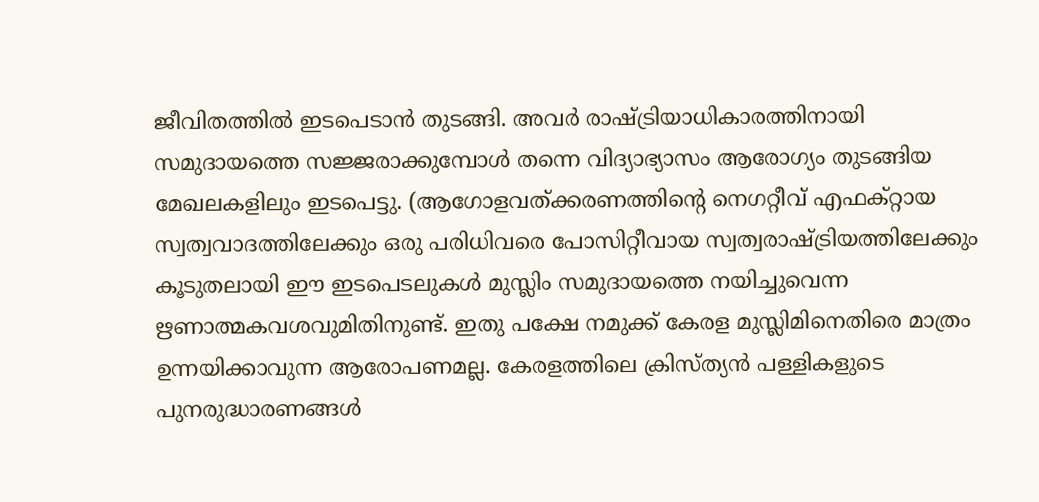ജീവിതത്തില്‍ ഇടപെടാന്‍ തുടങ്ങി. അവര്‍ രാഷ്ട്രിയാധികാരത്തിനായി സമുദായത്തെ സജ്ജരാക്കുമ്പോള്‍ തന്നെ വിദ്യാഭ്യാസം ആരോഗ്യം തുടങ്ങിയ മേഖലകളിലും ഇടപെട്ടു. (ആഗോളവത്ക്കരണത്തിന്റെ നെഗറ്റീവ് എഫക്റ്റായ സ്വത്വവാദത്തിലേക്കും ഒരു പരിധിവരെ പോസിറ്റീവായ സ്വത്വരാഷ്ട്രിയത്തിലേക്കും കൂടുതലായി ഈ ഇടപെടലുകള്‍ മുസ്ലിം സമുദായത്തെ നയിച്ചുവെന്ന ഋണാത്മകവശവുമിതിനുണ്ട്. ഇതു പക്ഷേ നമുക്ക് കേരള മുസ്ലിമിനെതിരെ മാത്രം ഉന്നയിക്കാവുന്ന ആരോപണമല്ല. കേരളത്തിലെ ക്രിസ്ത്യന്‍ പള്ളികളുടെ പുനരുദ്ധാരണങ്ങള്‍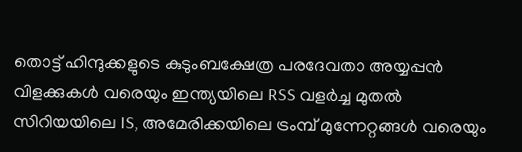തൊട്ട് ഹിന്ദുക്കളുടെ കുടുംബക്ഷേത്ര പരദേവതാ അയ്യപ്പന്‍ വിളക്കുകള്‍ വരെയും ഇന്ത്യയിലെ RSS വളര്‍ച്ച മുതല്‍ സിറിയയിലെ IS, അമേരിക്കയിലെ ട്രംമ്പ് മുന്നേറ്റങ്ങള്‍ വരെയും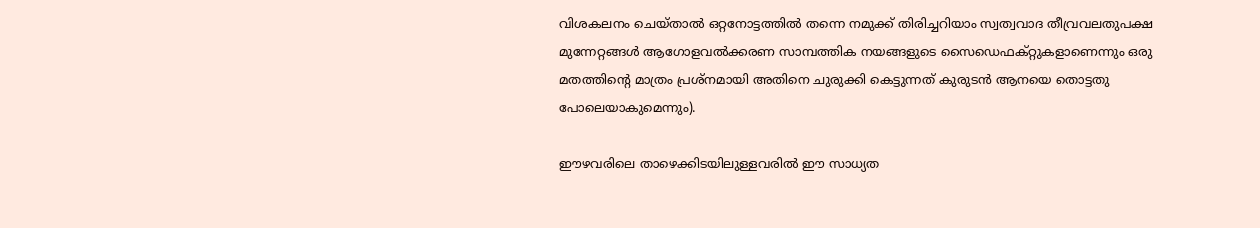വിശകലനം ചെയ്താല്‍ ഒറ്റനോട്ടത്തില്‍ തന്നെ നമുക്ക് തിരിച്ചറിയാം സ്വത്വവാദ തീവ്രവലതുപക്ഷ മുന്നേറ്റങ്ങള്‍ ആഗോളവല്‍ക്കരണ സാമ്പത്തിക നയങ്ങളുടെ സൈഡെഫക്റ്റുകളാണെന്നും ഒരു മതത്തിന്റെ മാത്രം പ്രശ്‌നമായി അതിനെ ചുരുക്കി കെട്ടുന്നത് കുരുടന്‍ ആനയെ തൊട്ടതു പോലെയാകുമെന്നും).

ഈഴവരിലെ താഴെക്കിടയിലുള്ളവരില്‍ ഈ സാധ്യത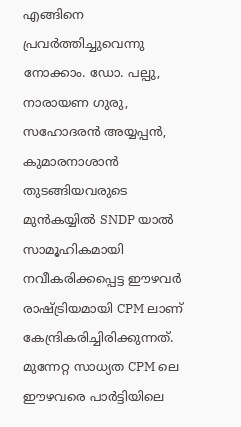എങ്ങിനെ പ്രവര്‍ത്തിച്ചുവെന്നു നോക്കാം. ഡോ. പല്പു, നാരായണ ഗുരു, സഹോദരന്‍ അയ്യപ്പന്‍, കുമാരനാശാന്‍ തുടങ്ങിയവരുടെ മുന്‍കയ്യില്‍ SNDP യാല്‍ സാമൂഹികമായി നവീകരിക്കപ്പെട്ട ഈഴവര്‍ രാഷ്ട്രിയമായി CPM ലാണ് കേന്ദ്രികരിച്ചിരിക്കുന്നത്. മുന്നേറ്റ സാധ്യത CPM ലെ ഈഴവരെ പാര്‍ട്ടിയിലെ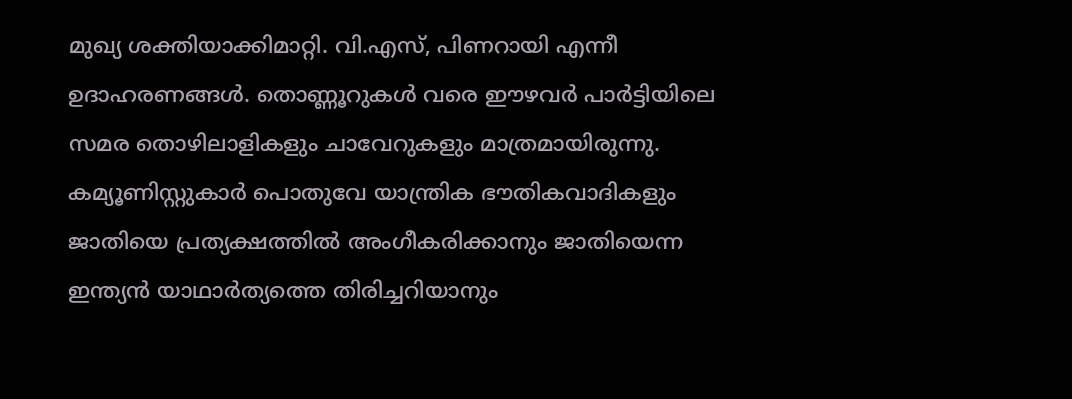മുഖ്യ ശക്തിയാക്കിമാറ്റി. വി.എസ്, പിണറായി എന്നീ ഉദാഹരണങ്ങള്‍. തൊണ്ണൂറുകള്‍ വരെ ഈഴവര്‍ പാര്‍ട്ടിയിലെ സമര തൊഴിലാളികളും ചാവേറുകളും മാത്രമായിരുന്നു. കമ്യൂണിസ്റ്റുകാര്‍ പൊതുവേ യാന്ത്രിക ഭൗതികവാദികളും ജാതിയെ പ്രത്യക്ഷത്തില്‍ അംഗീകരിക്കാനും ജാതിയെന്ന ഇന്ത്യന്‍ യാഥാര്‍ത്യത്തെ തിരിച്ചറിയാനും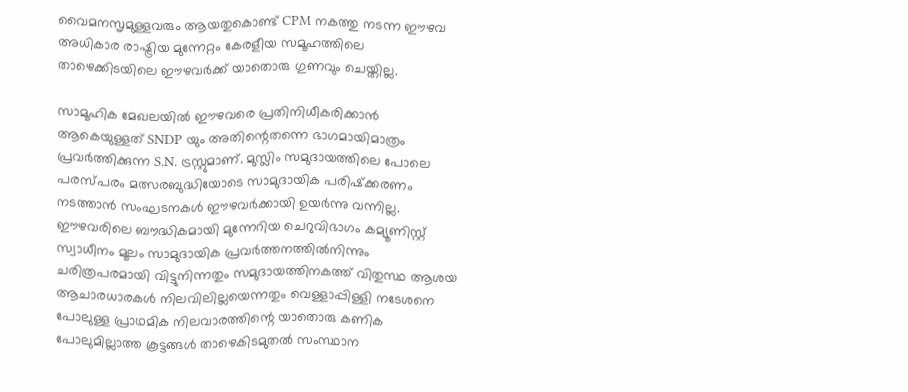വൈമനസൃമുള്ളവരും ആയതുകൊണ്ട് CPM നകത്തു നടന്ന ഈഴവ അധികാര രാഷ്ട്രിയ മുന്നേറ്റം കേരളീയ സമൂഹത്തിലെ താഴെക്കിടയിലെ ഈഴവര്‍ക്ക് യാതൊരു ഗുണവും ചെയ്തില്ല.

സാമൂഹിക മേഖലയില്‍ ഈഴവരെ പ്രതിനിധീകരിക്കാന്‍ ആകെയുള്ളത് SNDP യും അതിന്റെതന്നെ ഭാഗമായിമാത്രം പ്രവര്‍ത്തിക്കുന്ന S.N. ട്രസ്റ്റുമാണ്. മുസ്ലിം സമുദായത്തിലെ പോലെ പരസ്പരം മത്സരബുദ്ധിയോടെ സാമുദായിക പരിഷ്‌ക്കരണം നടത്താന്‍ സംഘടനകള്‍ ഈഴവര്‍ക്കായി ഉയര്‍ന്നു വന്നില്ല. ഈഴവരിലെ ബൗദ്ധികമായി മുന്നേറിയ ചെറുവിഭാഗം കമ്യൂണിസ്റ്റ് സ്വാധീനം മൂലം സാമുദായിക പ്രവര്‍ത്തനത്തില്‍നിന്നും ചരിത്രപരമായി വിട്ടുനിന്നതും സമുദായത്തിനകത്ത് വിതുസ്ഥ ആശയ ആചാരധാരകള്‍ നിലവിലില്ലയെന്നതും വെള്ളാപ്പിള്ളി നടേശനെ പോലുള്ള പ്രാഥമിക നിലവാരത്തിന്റെ യാതൊരു കണിക പോലുമില്ലാത്ത കൂട്ടങ്ങള്‍ താഴെകിടമുതല്‍ സംസ്ഥാന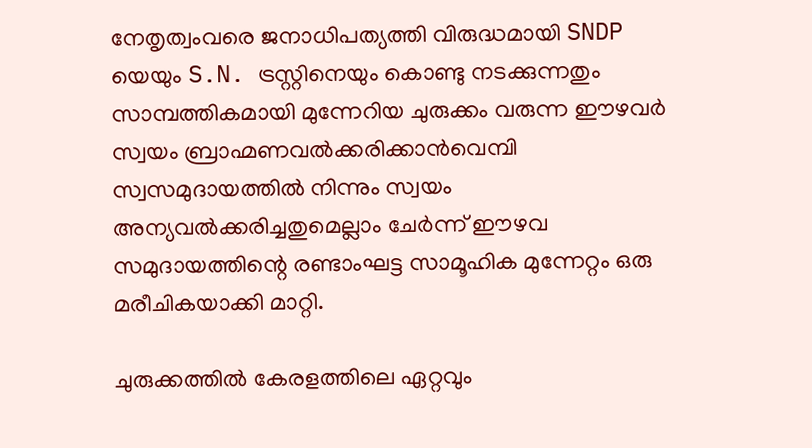നേതൃത്വംവരെ ജനാധിപത്യത്തി വിരുദ്ധമായി SNDP യെയും S.N. ട്രസ്റ്റിനെയും കൊണ്ടു നടക്കുന്നതും സാമ്പത്തികമായി മുന്നേറിയ ചുരുക്കം വരുന്ന ഈഴവര്‍ സ്വയം ബ്രാഹ്മണവല്‍ക്കരിക്കാന്‍വെമ്പി സ്വസമുദായത്തില്‍ നിന്നും സ്വയം അന്യവല്‍ക്കരിച്ചതുമെല്ലാം ചേര്‍ന്ന് ഈഴവ സമുദായത്തിന്റെ രണ്ടാംഘട്ട സാമൂഹിക മുന്നേറ്റം ഒരു മരീചികയാക്കി മാറ്റി.

ചുരുക്കത്തില്‍ കേരളത്തിലെ ഏറ്റവും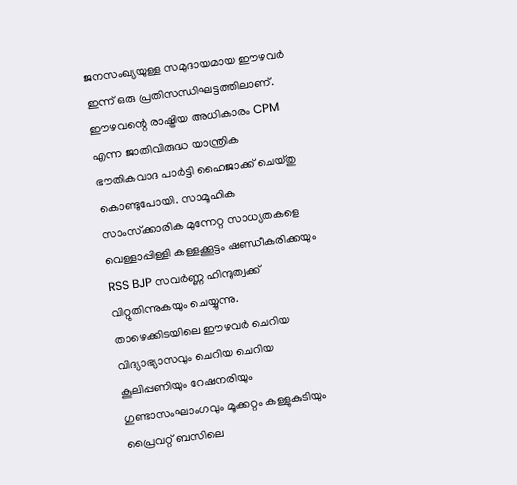ജനസംഖ്യയുള്ള സമുദായമായ ഈഴവര്‍ ഇന്ന് ഒരു പ്രതിസന്ധിഘട്ടത്തിലാണ്. ഈഴവന്റെ രാഷ്ട്രിയ അധികാരം CPM എന്ന ജാതിവിരുദ്ധ യാന്ത്രിക ഭൗതികവാദ പാര്‍ട്ടി ഹൈജാക്ക് ചെയ്തു കൊണ്ടുപോയി. സാമൂഹിക സാംസ്‌ക്കാരിക മുന്നേറ്റ സാധ്യതകളെ വെള്ളാപ്പിള്ളി കള്ളക്കൂട്ടം ഷണ്ഡീകരിക്കയും RSS BJP സവര്‍ണ്ണ ഹിന്ദുത്വക്ക് വിറ്റുതിന്നുകയും ചെയ്യുന്നു. താഴെക്കിടയിലെ ഈഴവര്‍ ചെറിയ വിദ്യാഭ്യാസവും ചെറിയ ചെറിയ കൂലിപ്പണിയും റേഷനരിയും ഗുണ്ടാസംഘാംഗവും മൂക്കറ്റം കള്ളുകുടിയും പ്രൈവറ്റ് ബസിലെ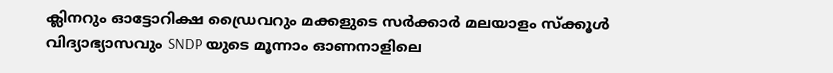ക്ലിനറും ഓട്ടോറിക്ഷ ഡ്രൈവറും മക്കളുടെ സര്‍ക്കാര്‍ മലയാളം സ്‌ക്കൂള്‍ വിദ്യാഭ്യാസവും SNDP യുടെ മൂന്നാം ഓണനാളിലെ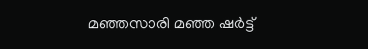മഞ്ഞസാരി മഞ്ഞ ഷര്‍ട്ട്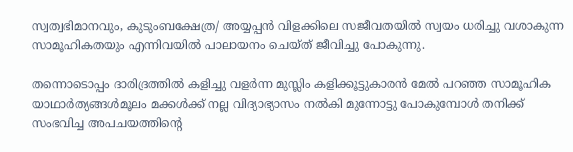സ്വത്വഭിമാനവും, കുടുംബക്ഷേത്ര/ അയ്യപ്പന്‍ വിളക്കിലെ സജീവതയില്‍ സ്വയം ധരിച്ചു വശാകുന്ന സാമൂഹികതയും എന്നിവയില്‍ പാലായനം ചെയ്ത് ജീവിച്ചു പോകുന്നു.

തന്നൊടൊപ്പം ദാരിദ്രത്തില്‍ കളിച്ചു വളര്‍ന്ന മുസ്ലിം കളിക്കൂട്ടുകാരന്‍ മേല്‍ പറഞ്ഞ സാമൂഹിക യാഥാര്‍ത്യങ്ങള്‍മൂലം മക്കള്‍ക്ക് നല്ല വിദ്യാഭ്യാസം നല്‍കി മുന്നോട്ടു പോകുമ്പോള്‍ തനിക്ക് സംഭവിച്ച അപചയത്തിന്റെ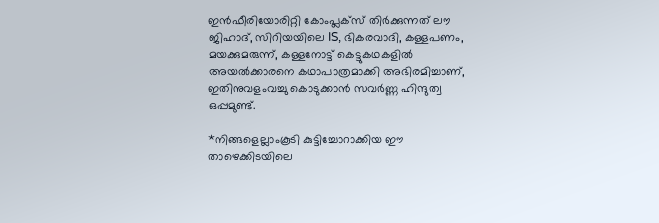ഇന്‍ഫീരിയോരിറ്റി കോംപ്ലക്‌സ് തിര്‍ക്കുന്നത് ലൗ ജിഹാദ്, സിറിയയിലെ IS, ഭികരവാദി, കള്ളപണം, മയക്കുമരുന്ന്, കള്ളനോട്ട് കെട്ടുകഥകളില്‍ അയല്‍ക്കാരനെ കഥാപാത്രമാക്കി അഭിരമിച്ചാണ്, ഇതിനുവളംവച്ചു കൊടുക്കാന്‍ സവര്‍ണ്ണ ഹിന്ദുത്വ ഒപ്പമുണ്ട്.

*നിങ്ങളെല്ലാംകൂടി കുട്ടിച്ചോറാക്കിയ ഈ താഴെക്കിടയിലെ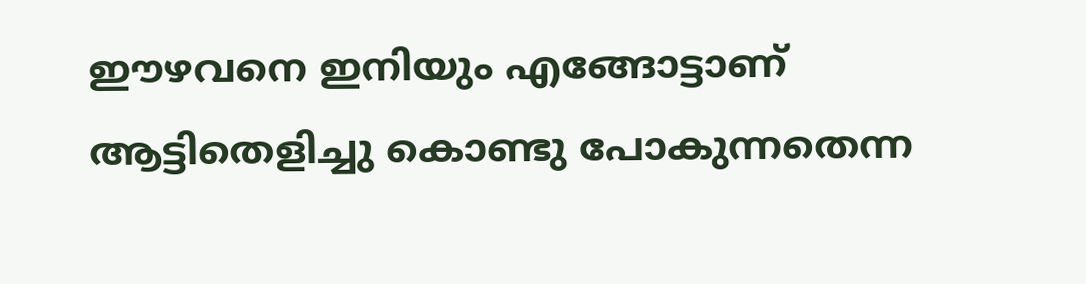ഈഴവനെ ഇനിയും എങ്ങോട്ടാണ് ആട്ടിതെളിച്ചു കൊണ്ടു പോകുന്നതെന്ന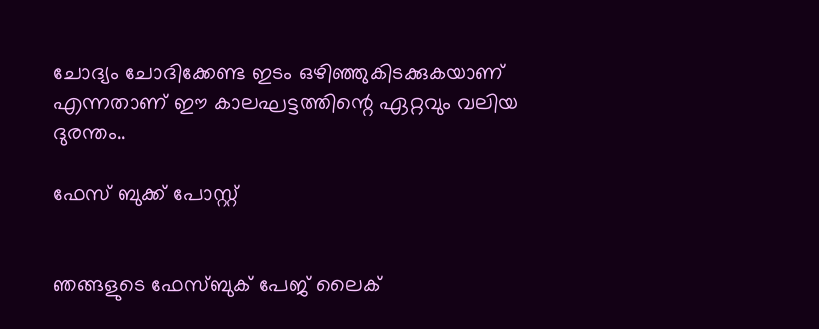ചോദ്യം ചോദിക്കേണ്ട ഇടം ഒഴിഞ്ഞുകിടക്കുകയാണ് എന്നതാണ് ഈ കാലഘട്ടത്തിന്റെ ഏറ്റവും വലിയ ദുരന്തം..

ഫേസ് ബുക്ക് പോസ്റ്റ്


ഞങ്ങളുടെ ഫേസ്ബുക് പേജ് ലൈക്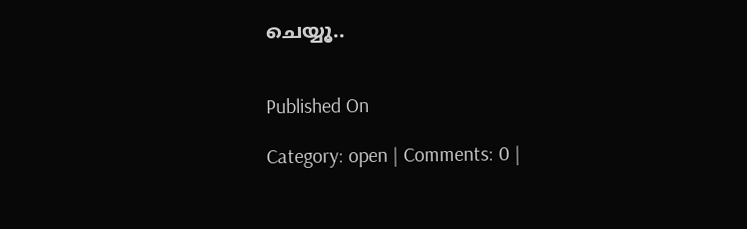ചെയ്യൂ..


Published On

Category: open | Comments: 0 |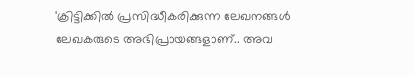'ക്രിട്ടിക്കില്‍ പ്രസിദ്ധീകരിക്കുന്ന ലേഖനങ്ങള്‍ ലേഖകരുടെ അഭിപ്രായങ്ങളാണ്.. അവ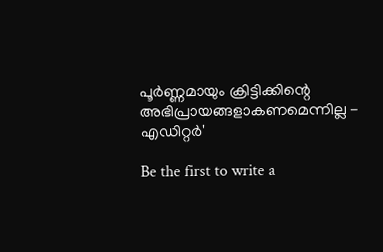പൂര്‍ണ്ണമായും ക്രിട്ടിക്കിന്റെ അഭിപ്രായങ്ങളാകണമെന്നില്ല - എഡിറ്റര്‍'

Be the first to write a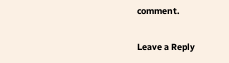comment.

Leave a Reply